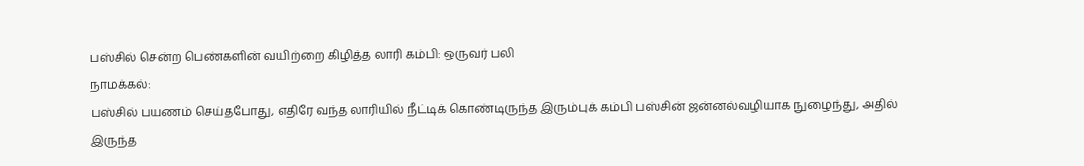பஸ்சில் சென்ற பெண்களின் வயிற்றை கிழித்த லாரி கம்பி: ஒருவர் பலி
நாமக்கல்:
பஸ்சில் பயணம் செய்தபோது, எதிரே வந்த லாரியில் நீட்டிக் கொண்டிருந்த இரும்புக் கம்பி பஸ்சின் ஜன்னல்வழியாக நுழைந்து, அதில் இருந்த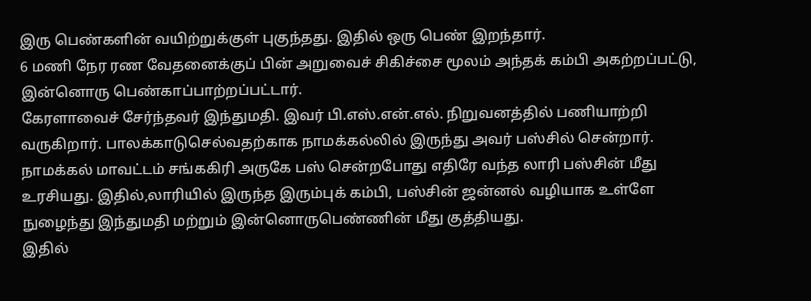இரு பெண்களின் வயிற்றுக்குள் புகுந்தது. இதில் ஒரு பெண் இறந்தார்.
6 மணி நேர ரண வேதனைக்குப் பின் அறுவைச் சிகிச்சை மூலம் அந்தக் கம்பி அகற்றப்பட்டு, இன்னொரு பெண்காப்பாற்றப்பட்டார்.
கேரளாவைச் சேர்ந்தவர் இந்துமதி. இவர் பி.எஸ்.என்.எல். நிறுவனத்தில் பணியாற்றி வருகிறார். பாலக்காடுசெல்வதற்காக நாமக்கல்லில் இருந்து அவர் பஸ்சில் சென்றார்.
நாமக்கல் மாவட்டம் சங்ககிரி அருகே பஸ் சென்றபோது எதிரே வந்த லாரி பஸ்சின் மீது உரசியது. இதில்,லாரியில் இருந்த இரும்புக் கம்பி, பஸ்சின் ஜன்னல் வழியாக உள்ளே நுழைந்து இந்துமதி மற்றும் இன்னொருபெண்ணின் மீது குத்தியது.
இதில்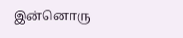இன்னொரு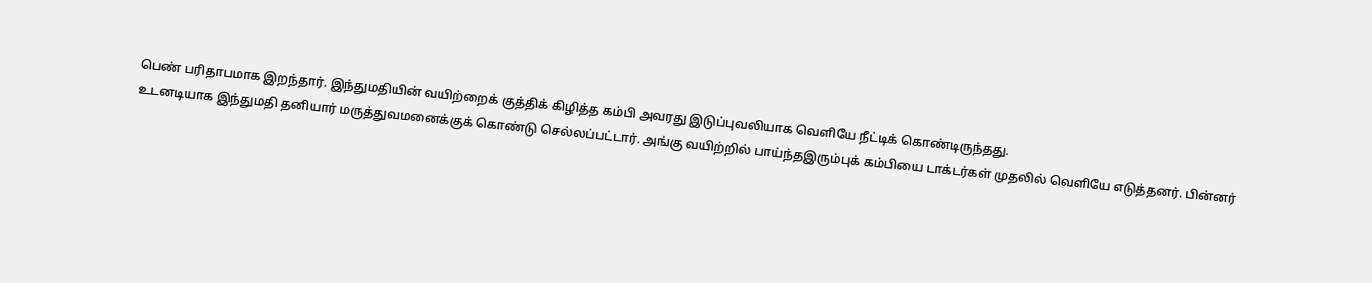பெண் பரிதாபமாக இறந்தார். இந்துமதியின் வயிற்றைக் குத்திக் கிழித்த கம்பி அவரது இடுப்புவலியாக வெளியே நீட்டிக் கொண்டிருந்தது.
உடனடியாக இந்துமதி தனியார் மருத்துவமனைக்குக் கொண்டு செல்லப்பட்டார். அங்கு வயிற்றில் பாய்ந்தஇரும்புக் கம்பியை டாக்டர்கள் முதலில் வெளியே எடுத்தனர். பின்னர்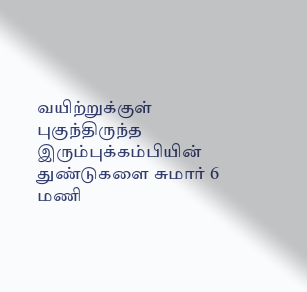வயிற்றுக்குள் புகுந்திருந்த இரும்புக்கம்பியின் துண்டுகளை சுமார் 6 மணி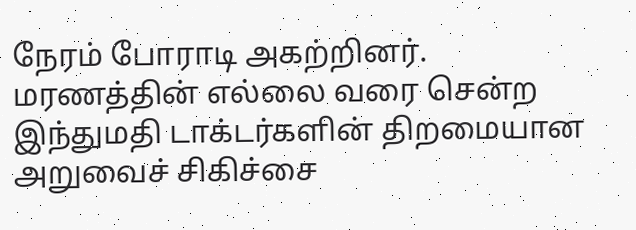நேரம் போராடி அகற்றினர்.
மரணத்தின் எல்லை வரை சென்ற இந்துமதி டாக்டர்களின் திறமையான அறுவைச் சிகிச்சை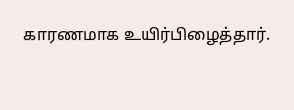காரணமாக உயிர்பிழைத்தார்.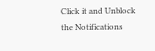Click it and Unblock the Notifications